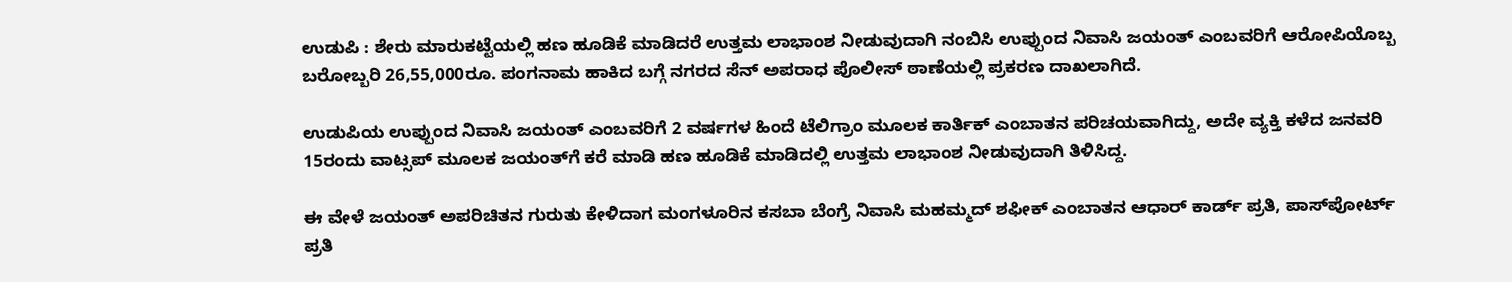ಉಡುಪಿ : ಶೇರು ಮಾರುಕಟ್ಟೆಯಲ್ಲಿ ಹಣ ಹೂಡಿಕೆ ಮಾಡಿದರೆ ಉತ್ತಮ ಲಾಭಾಂಶ ನೀಡುವುದಾಗಿ ನಂಬಿಸಿ ಉಪ್ಪುಂದ ನಿವಾಸಿ ಜಯಂತ್‌ ಎಂಬವರಿಗೆ ಆರೋಪಿಯೊಬ್ಬ ಬರೋಬ್ಬರಿ 26,55,000ರೂ. ಪಂಗನಾಮ ಹಾಕಿದ ಬಗ್ಗೆ ನಗರದ ಸೆನ್ ಅಪರಾಧ ಪೊಲೀಸ್ ಠಾಣೆಯಲ್ಲಿ ಪ್ರಕರಣ ದಾಖಲಾಗಿದೆ.

ಉಡುಪಿಯ ಉಪ್ಪುಂದ ನಿವಾಸಿ ಜಯಂತ್‌ ಎಂಬವರಿಗೆ 2 ವರ್ಷಗಳ ಹಿಂದೆ ಟೆಲಿಗ್ರಾಂ ಮೂಲಕ ಕಾರ್ತಿಕ್‌ ಎಂಬಾತನ ಪರಿಚಯವಾಗಿದ್ದು, ಅದೇ ವ್ಯಕ್ತಿ ಕಳೆದ ಜನವರಿ 15ರಂದು ವಾಟ್ಸಪ್ ಮೂಲಕ ಜಯಂತ್‌ಗೆ ಕರೆ ಮಾಡಿ ಹಣ ಹೂಡಿಕೆ ಮಾಡಿದಲ್ಲಿ ಉತ್ತಮ ಲಾಭಾಂಶ ನೀಡುವುದಾಗಿ ತಿಳಿಸಿದ್ದ.

ಈ ವೇಳೆ ಜಯಂತ್ ಅಪರಿಚಿತನ ಗುರುತು ಕೇಳಿದಾಗ ಮಂಗಳೂರಿನ ಕಸಬಾ ಬೆಂಗ್ರೆ ನಿವಾಸಿ ಮಹಮ್ಮದ್‌ ಶಫೀಕ್‌ ಎಂಬಾತನ ಆಧಾರ್‌ ಕಾರ್ಡ್‌ ಪ್ರತಿ, ಪಾಸ್‌ಪೋರ್ಟ್‌ ಪ್ರತಿ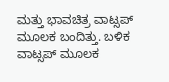ಮತ್ತು ಭಾವಚಿತ್ರ ವಾಟ್ಸಪ್ ಮೂಲಕ ಬಂದಿತ್ತು. ಬಳಿಕ ವಾಟ್ಸಪ್‌ ಮೂಲಕ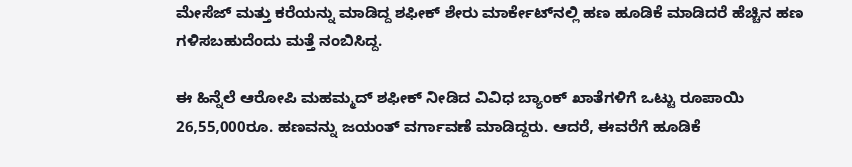ಮೇಸೆಜ್‌ ಮತ್ತು ಕರೆಯನ್ನು ಮಾಡಿದ್ದ ಶಫೀಕ್ ಶೇರು ಮಾರ್ಕೇಟ್‌‌ನಲ್ಲಿ ಹಣ ಹೂಡಿಕೆ ಮಾಡಿದರೆ ಹೆಚ್ಚಿನ ಹಣ ಗಳಿಸಬಹುದೆಂದು ಮತ್ತೆ ನಂಬಿಸಿದ್ದ.

ಈ ಹಿನ್ನೆಲೆ ಆರೋಪಿ ಮಹಮ್ಮದ್‌ ಶಫೀಕ್‌ ನೀಡಿದ ವಿವಿಧ ಬ್ಯಾಂಕ್‌ ಖಾತೆಗಳಿಗೆ ಒಟ್ಟು ರೂಪಾಯಿ 26,55,000ರೂ. ಹಣವನ್ನು ಜಯಂತ್ ವರ್ಗಾವಣೆ ಮಾಡಿದ್ದರು. ಆದರೆ, ಈವರೆಗೆ ಹೂಡಿಕೆ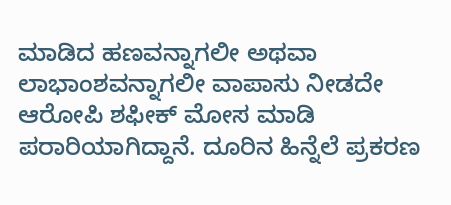ಮಾಡಿದ ಹಣವನ್ನಾಗಲೀ ಅಥವಾ ಲಾಭಾಂಶವನ್ನಾಗಲೀ ವಾಪಾಸು ನೀಡದೇ ಆರೋಪಿ ಶಫೀಕ್ ಮೋಸ ಮಾಡಿ ಪರಾರಿಯಾಗಿದ್ದಾನೆ. ದೂರಿನ ಹಿನ್ನೆಲೆ ಪ್ರಕರಣ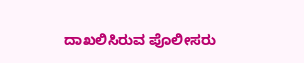ದಾಖಲಿಸಿರುವ ಪೊಲೀಸರು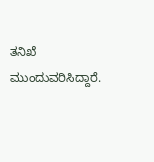ತನಿಖೆ ಮುಂದುವರಿಸಿದ್ದಾರೆ.